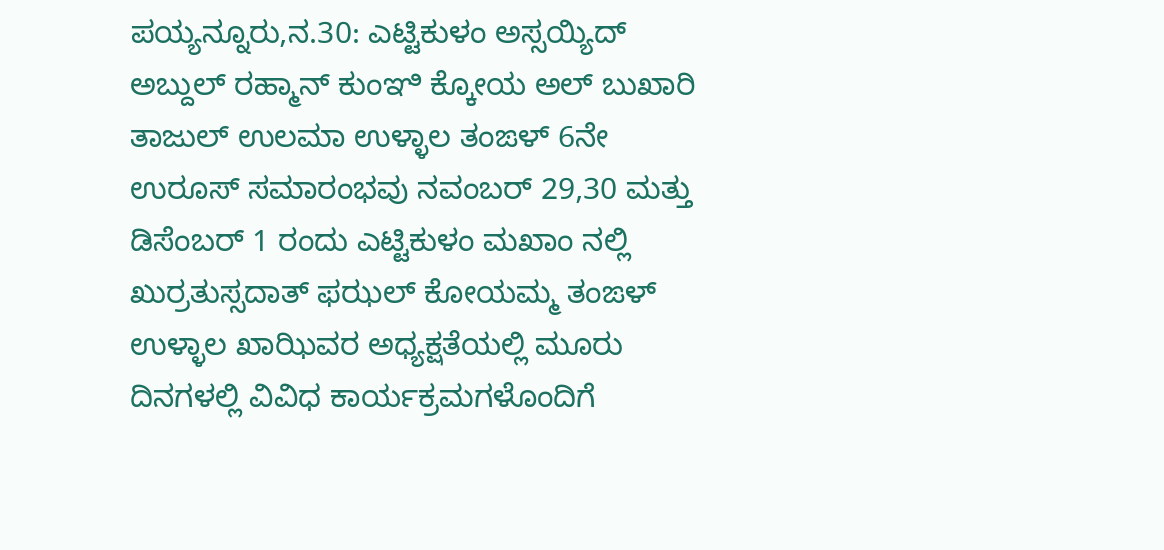ಪಯ್ಯನ್ನೂರು,ನ.30: ಎಟ್ಟಿಕುಳಂ ಅಸ್ಸಯ್ಯಿದ್ ಅಬ್ದುಲ್ ರಹ್ಮಾನ್ ಕುಂಞಿ ಕ್ಕೋಯ ಅಲ್ ಬುಖಾರಿ ತಾಜುಲ್ ಉಲಮಾ ಉಳ್ಳಾಲ ತಂಙಳ್ 6ನೇ ಉರೂಸ್ ಸಮಾರಂಭವು ನವಂಬರ್ 29,30 ಮತ್ತು ಡಿಸೆಂಬರ್ 1 ರಂದು ಎಟ್ಟಿಕುಳಂ ಮಖಾಂ ನಲ್ಲಿ ಖುರ್ರತುಸ್ಸದಾತ್ ಫಝಲ್ ಕೋಯಮ್ಮ ತಂಙಳ್ ಉಳ್ಳಾಲ ಖಾಝಿವರ ಅಧ್ಯಕ್ಷತೆಯಲ್ಲಿ ಮೂರು ದಿನಗಳಲ್ಲಿ ವಿವಿಧ ಕಾರ್ಯಕ್ರಮಗಳೊಂದಿಗೆ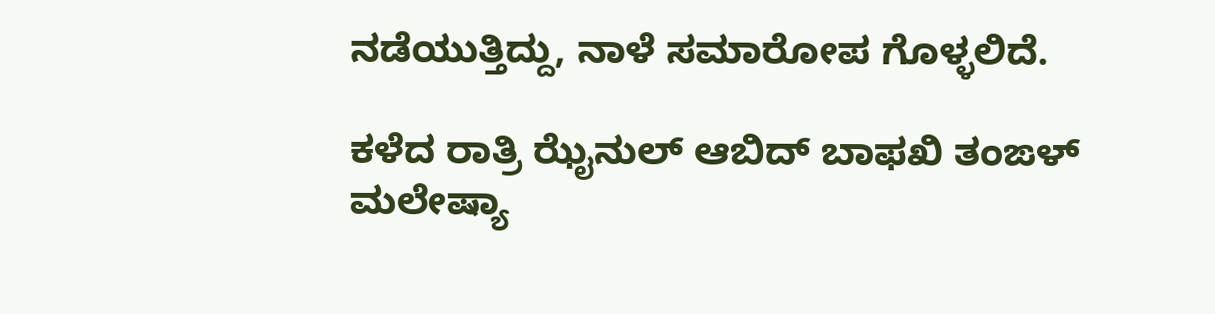ನಡೆಯುತ್ತಿದ್ದು, ನಾಳೆ ಸಮಾರೋಪ ಗೊಳ್ಳಲಿದೆ.

ಕಳೆದ ರಾತ್ರಿ ಝೈನುಲ್ ಆಬಿದ್ ಬಾಫಖಿ ತಂಙಳ್ ಮಲೇಷ್ಯಾ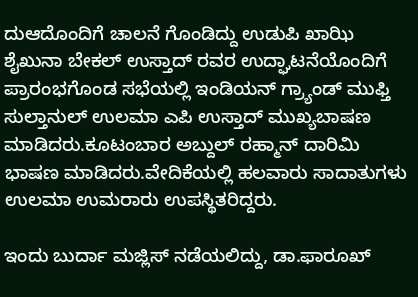ದುಆದೊಂದಿಗೆ ಚಾಲನೆ ಗೊಂಡಿದ್ದು ಉಡುಪಿ ಖಾಝಿ ಶೈಖುನಾ ಬೇಕಲ್ ಉಸ್ತಾದ್ ರವರ ಉದ್ಘಾಟನೆಯೊಂದಿಗೆ ಪ್ರಾರಂಭಗೊಂಡ ಸಭೆಯಲ್ಲಿ ಇಂಡಿಯನ್ ಗ್ರ್ಯಾಂಡ್ ಮುಫ್ತಿ ಸುಲ್ತಾನುಲ್ ಉಲಮಾ ಎಪಿ ಉಸ್ತಾದ್ ಮುಖ್ಯಬಾಷಣ ಮಾಡಿದರು.ಕೂಟಂಬಾರ ಅಬ್ದುಲ್ ರಹ್ಮಾನ್ ದಾರಿಮಿ ಭಾಷಣ ಮಾಡಿದರು.ವೇದಿಕೆಯಲ್ಲಿ ಹಲವಾರು ಸಾದಾತುಗಳು ಉಲಮಾ ಉಮರಾರು ಉಪಸ್ಥಿತರಿದ್ದರು.

ಇಂದು ಬುರ್ದಾ ಮಜ್ಲಿಸ್ ನಡೆಯಲಿದ್ದು, ಡಾ.ಫಾರೂಖ್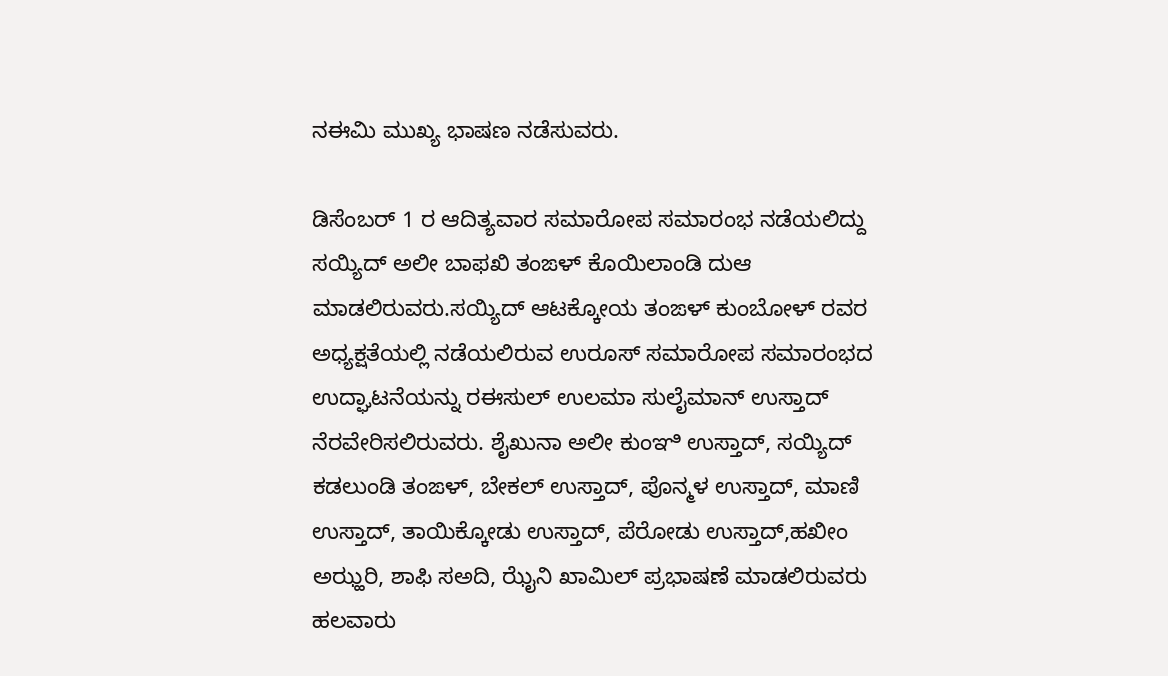ನಈಮಿ ಮುಖ್ಯ ಭಾಷಣ ನಡೆಸುವರು.

ಡಿಸೆಂಬರ್ 1 ರ ಆದಿತ್ಯವಾರ ಸಮಾರೋಪ ಸಮಾರಂಭ ನಡೆಯಲಿದ್ದು ಸಯ್ಯಿದ್ ಅಲೀ ಬಾಫಖಿ ತಂಙಳ್ ಕೊಯಿಲಾಂಡಿ ದುಆ ಮಾಡಲಿರುವರು.ಸಯ್ಯಿದ್ ಆಟಕ್ಕೋಯ ತಂಙಳ್ ಕುಂಬೋಳ್ ರವರ ಅಧ್ಯಕ್ಷತೆಯಲ್ಲಿ ನಡೆಯಲಿರುವ ಉರೂಸ್ ಸಮಾರೋಪ ಸಮಾರಂಭದ ಉದ್ಘಾಟನೆಯನ್ನು ರಈಸುಲ್ ಉಲಮಾ ಸುಲೈಮಾನ್ ಉಸ್ತಾದ್ ನೆರವೇರಿಸಲಿರುವರು. ಶೈಖುನಾ ಅಲೀ ಕುಂಞಿ ಉಸ್ತಾದ್, ಸಯ್ಯಿದ್ ಕಡಲುಂಡಿ ತಂಙಳ್, ಬೇಕಲ್ ಉಸ್ತಾದ್, ಪೊನ್ಮಳ ಉಸ್ತಾದ್, ಮಾಣಿ ಉಸ್ತಾದ್, ತಾಯಿಕ್ಕೋಡು ಉಸ್ತಾದ್, ಪೆರೋಡು ಉಸ್ತಾದ್,ಹಖೀಂ ಅಝ್ಹರಿ, ಶಾಫಿ ಸಅದಿ, ಝೈನಿ ಖಾಮಿಲ್ ಪ್ರಭಾಷಣೆ ಮಾಡಲಿರುವರು ಹಲವಾರು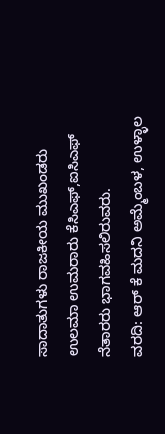ಸಾದಾತುಗಳು ರಾಜಕೀಯ ಮುಖಂಡರು ಉಲಮಾ ಉಮರಾರು ಕೆಸಿಎಫ್,ಐಸಿಎಫ್ ನೆತಾರರು ಭಾಗವಹಿಸಲಿರುವರು.
ವರದಿ: ಆರ್ ಕೆ ಮದನಿ ಅಮ್ಮೆಂಬಳ, ಉಳ್ಳಾಲ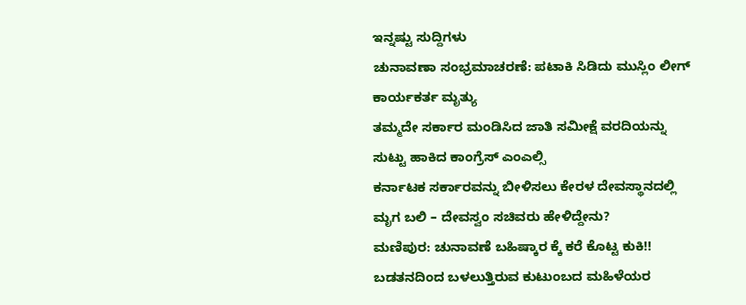ಇನ್ನಷ್ಟು ಸುದ್ದಿಗಳು
ಚುನಾವಣಾ ಸಂಭ್ರಮಾಚರಣೆ: ಪಟಾಕಿ ಸಿಡಿದು ಮುಸ್ಲಿಂ ಲೀಗ್ ಕಾರ್ಯಕರ್ತ ಮೃತ್ಯು
ತಮ್ಮದೇ ಸರ್ಕಾರ ಮಂಡಿಸಿದ ಜಾತಿ ಸಮೀಕ್ಷೆ ವರದಿಯನ್ನು ಸುಟ್ಟು ಹಾಕಿದ ಕಾಂಗ್ರೆಸ್ ಎಂಎಲ್ಸಿ
ಕರ್ನಾಟಕ ಸರ್ಕಾರವನ್ನು ಬೀಳಿಸಲು ಕೇರಳ ದೇವಸ್ಥಾನದಲ್ಲಿ ಮೃಗ ಬಲಿ – ದೇವಸ್ವಂ ಸಚಿವರು ಹೇಳಿದ್ದೇನು?
ಮಣಿಪುರ: ಚುನಾವಣೆ ಬಹಿಷ್ಕಾರ ಕ್ಕೆ ಕರೆ ಕೊಟ್ಟ ಕುಕಿ!!
ಬಡತನದಿಂದ ಬಳಲುತ್ತಿರುವ ಕುಟುಂಬದ ಮಹಿಳೆಯರ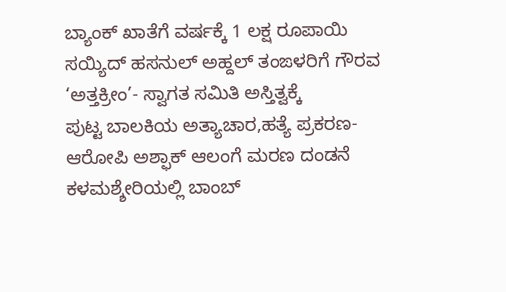ಬ್ಯಾಂಕ್ ಖಾತೆಗೆ ವರ್ಷಕ್ಕೆ 1 ಲಕ್ಷ ರೂಪಾಯಿ
ಸಯ್ಯಿದ್ ಹಸನುಲ್ ಅಹ್ದಲ್ ತಂಙಳರಿಗೆ ಗೌರವ ‘ಅತ್ತಕ್ರೀಂ’- ಸ್ವಾಗತ ಸಮಿತಿ ಅಸ್ತಿತ್ವಕ್ಕೆ
ಪುಟ್ಟ ಬಾಲಕಿಯ ಅತ್ಯಾಚಾರ,ಹತ್ಯೆ ಪ್ರಕರಣ- ಆರೋಪಿ ಅಶ್ಫಾಕ್ ಆಲಂಗೆ ಮರಣ ದಂಡನೆ
ಕಳಮಶ್ಶೇರಿಯಲ್ಲಿ ಬಾಂಬ್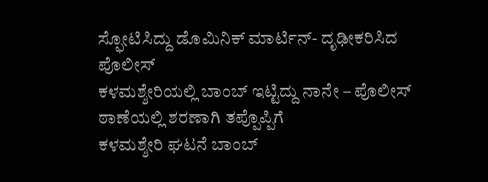ಸ್ಫೋಟಿಸಿದ್ದು ಡೊಮಿನಿಕ್ ಮಾರ್ಟಿನ್- ದೃಢೀಕರಿಸಿದ ಪೊಲೀಸ್
ಕಳಮಶ್ಶೇರಿಯಲ್ಲಿ ಬಾಂಬ್ ಇಟ್ಟಿದ್ದು ನಾನೇ – ಪೊಲೀಸ್ ಠಾಣೆಯಲ್ಲಿ ಶರಣಾಗಿ ತಪ್ಪೊಪ್ಪಿಗೆ
ಕಳಮಶ್ಶೇರಿ ಘಟನೆ ಬಾಂಬ್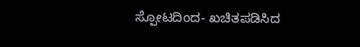ಸ್ಪೋಟದಿಂದ- ಖಚಿತಪಡಿಸಿದ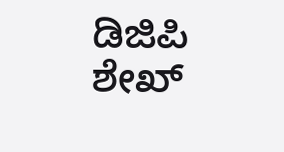ಡಿಜಿಪಿ ಶೇಖ್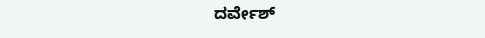ದರ್ವೇಶ್